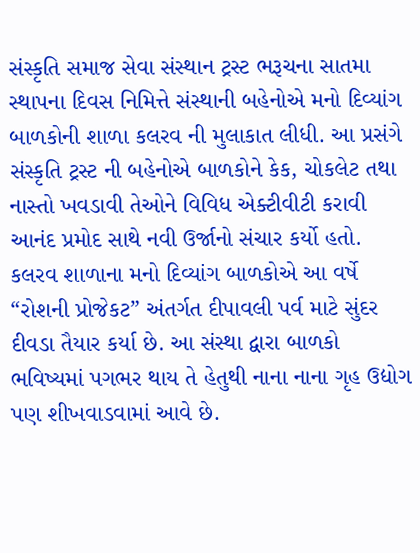સંસ્કૃતિ સમાજ સેવા સંસ્થાન ટ્રસ્ટ ભરૂચના સાતમા સ્થાપના દિવસ નિમિત્તે સંસ્થાની બહેનોએ મનો દિવ્યાંગ બાળકોની શાળા કલરવ ની મુલાકાત લીધી. આ પ્રસંગે સંસ્કૃતિ ટ્રસ્ટ ની બહેનોએ બાળકોને કેક, ચોકલેટ તથા નાસ્તો ખવડાવી તેઓને વિવિધ એક્ટીવીટી કરાવી આનંદ પ્રમોદ સાથે નવી ઉર્જાનો સંચાર કર્યો હતો.
કલરવ શાળાના મનો દિવ્યાંગ બાળકોએ આ વર્ષે “રોશની પ્રોજેકટ” અંતર્ગત દીપાવલી પર્વ માટે સુંદર દીવડા તૈયાર કર્યા છે. આ સંસ્થા દ્વારા બાળકો ભવિષ્યમાં પગભર થાય તે હેતુથી નાના નાના ગૃહ ઉદ્યોગ પણ શીખવાડવામાં આવે છે.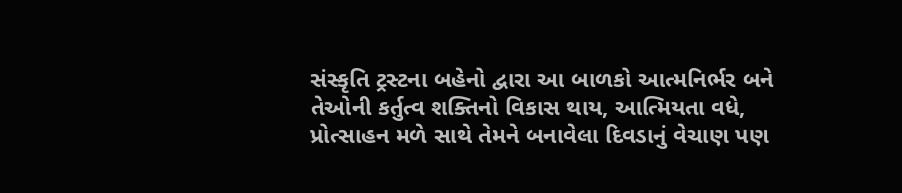સંસ્કૃતિ ટ્રસ્ટના બહેનો દ્વારા આ બાળકો આત્મનિર્ભર બને તેઓની કર્તુત્વ શક્તિનો વિકાસ થાય, આત્મિયતા વધે, પ્રોત્સાહન મળે સાથે તેમને બનાવેલા દિવડાનું વેચાણ પણ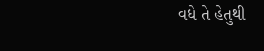વધે તે હેતુથી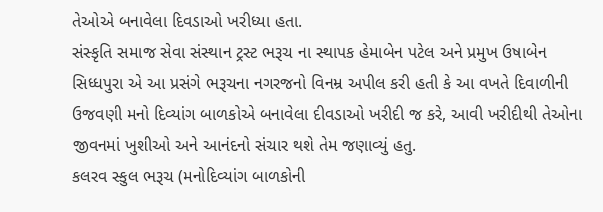તેઓએ બનાવેલા દિવડાઓ ખરીધ્યા હતા.
સંસ્કૃતિ સમાજ સેવા સંસ્થાન ટ્રસ્ટ ભરૂચ ના સ્થાપક હેમાબેન પટેલ અને પ્રમુખ ઉષાબેન સિધ્ધપુરા એ આ પ્રસંગે ભરૂચના નગરજનો વિનમ્ર અપીલ કરી હતી કે આ વખતે દિવાળીની ઉજવણી મનો દિવ્યાંગ બાળકોએ બનાવેલા દીવડાઓ ખરીદી જ કરે, આવી ખરીદીથી તેઓના જીવનમાં ખુશીઓ અને આનંદનો સંચાર થશે તેમ જણાવ્યું હતુ.
કલરવ સ્કુલ ભરૂચ (મનોદિવ્યાંગ બાળકોની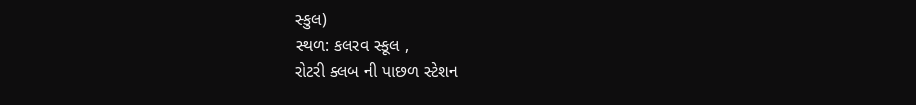સ્કુલ)
સ્થળ: કલરવ સ્કૂલ ,
રોટરી ક્લબ ની પાછળ સ્ટેશન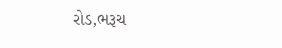રોડ,ભરૂચ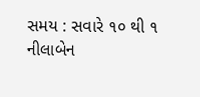સમય : સવારે ૧૦ થી ૧
નીલાબેન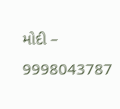મોદી – 9998043787